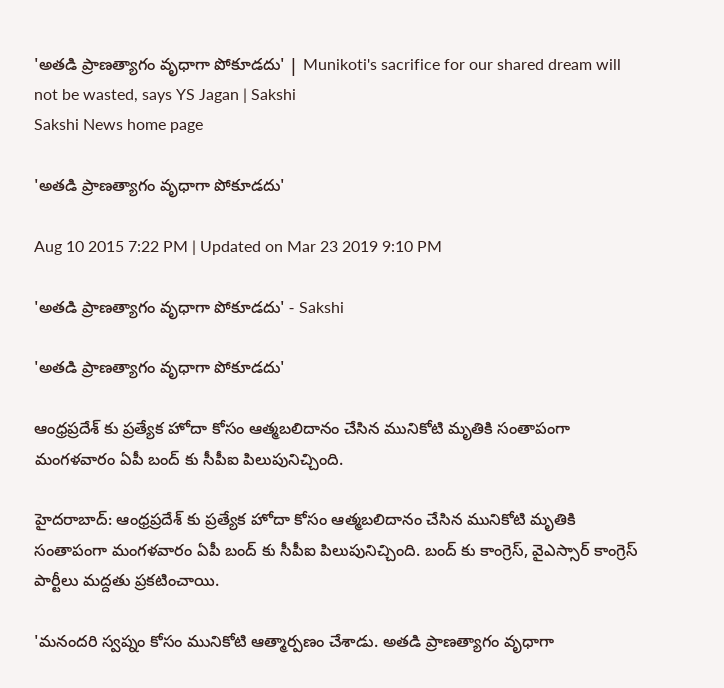'అతడి ప్రాణత్యాగం వృధాగా పోకూడదు' | Munikoti's sacrifice for our shared dream will not be wasted, says YS Jagan | Sakshi
Sakshi News home page

'అతడి ప్రాణత్యాగం వృధాగా పోకూడదు'

Aug 10 2015 7:22 PM | Updated on Mar 23 2019 9:10 PM

'అతడి ప్రాణత్యాగం వృధాగా పోకూడదు' - Sakshi

'అతడి ప్రాణత్యాగం వృధాగా పోకూడదు'

ఆంధ్రప్రదేశ్ కు ప్రత్యేక హోదా కోసం ఆత్మబలిదానం చేసిన మునికోటి మృతికి సంతాపంగా మంగళవారం ఏపీ బంద్ కు సీపీఐ పిలుపునిచ్చింది.

హైదరాబాద్: ఆంధ్రప్రదేశ్ కు ప్రత్యేక హోదా కోసం ఆత్మబలిదానం చేసిన మునికోటి మృతికి సంతాపంగా మంగళవారం ఏపీ బంద్ కు సీపీఐ పిలుపునిచ్చింది. బంద్ కు కాంగ్రెస్, వైఎస్సార్ కాంగ్రెస్ పార్టీలు మద్దతు ప్రకటించాయి.

'మనందరి స్వప్నం కోసం మునికోటి ఆత్మార్పణం చేశాడు. అతడి ప్రాణత్యాగం వృధాగా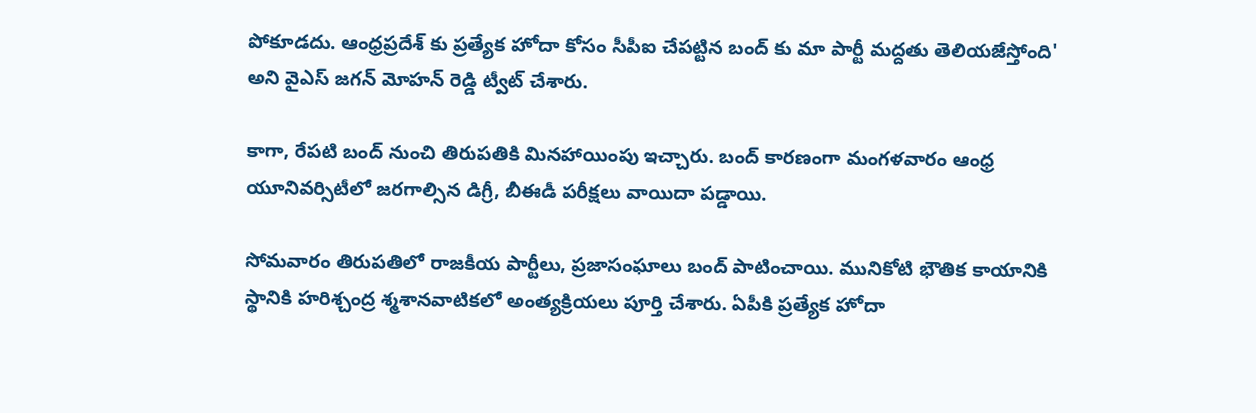పోకూడదు. ఆంధ్రప్రదేశ్ కు ప్రత్యేక హోదా కోసం సీపీఐ చేపట్టిన బంద్ కు మా పార్టీ మద్దతు తెలియజేస్తోంది' అని వైఎస్ జగన్ మోహన్ రెడ్డి ట్వీట్ చేశారు.

కాగా, రేపటి బంద్ నుంచి తిరుపతికి మినహాయింపు ఇచ్చారు. బంద్ కారణంగా మంగళవారం ఆంధ్ర యూనివర్సిటీలో జరగాల్సిన డిగ్రీ, బీఈడీ పరీక్షలు వాయిదా పడ్డాయి.

సోమవారం తిరుపతిలో రాజకీయ పార్టీలు, ప్రజాసంఘాలు బంద్ పాటించాయి. మునికోటి భౌతిక కాయానికి స్థానికి హరిశ్చంద్ర శ్మశానవాటికలో అంత్యక్రియలు పూర్తి చేశారు. ఏపీకి ప్రత్యేక హోదా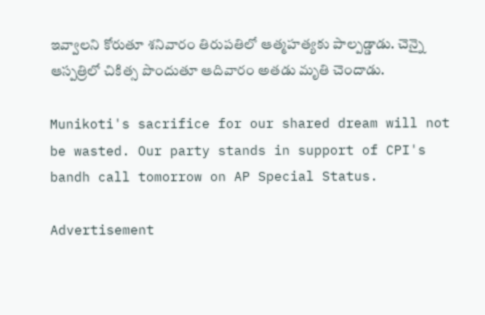ఇవ్వాలని కోరుతూ శనివారం తిరుపతిలో ఆత్మహత్యకు పాల్పడ్డాడు. చెన్నై ఆస్పత్రిలో చికిత్స పొందుతూ ఆదివారం అతడు మృతి చెందాడు.

Munikoti's sacrifice for our shared dream will not be wasted. Our party stands in support of CPI's bandh call tomorrow on AP Special Status.

Advertisement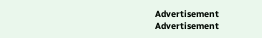Advertisement
Advertisement